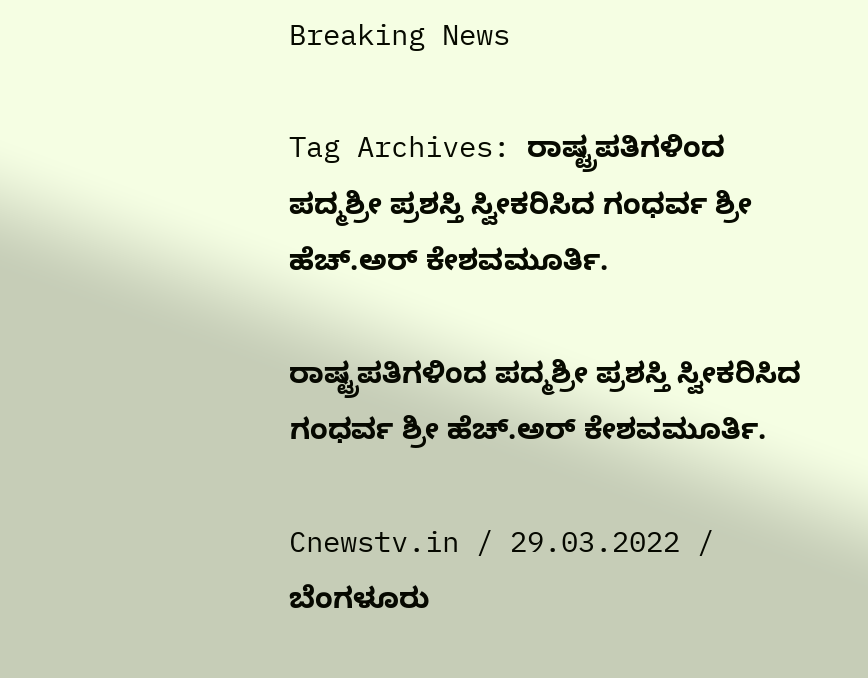Breaking News

Tag Archives: ರಾಷ್ಟ್ರಪತಿಗಳಿಂದ ಪದ್ಮಶ್ರೀ ಪ್ರಶಸ್ತಿ ಸ್ವೀಕರಿಸಿದ ಗಂಧರ್ವ ಶ್ರೀ ಹೆಚ್.ಅರ್ ಕೇಶವಮೂರ್ತಿ.

ರಾಷ್ಟ್ರಪತಿಗಳಿಂದ ಪದ್ಮಶ್ರೀ ಪ್ರಶಸ್ತಿ ಸ್ವೀಕರಿಸಿದ ಗಂಧರ್ವ ಶ್ರೀ ಹೆಚ್.ಅರ್ ಕೇಶವಮೂರ್ತಿ.

Cnewstv.in / 29.03.2022 / ಬೆಂಗಳೂರು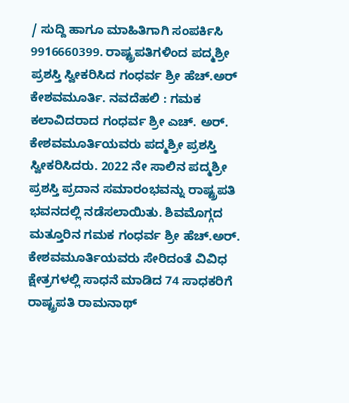/ ಸುದ್ದಿ ಹಾಗೂ ಮಾಹಿತಿಗಾಗಿ ಸಂಪರ್ಕಿಸಿ 9916660399. ರಾಷ್ಟ್ರಪತಿಗಳಿಂದ ಪದ್ಮಶ್ರೀ ಪ್ರಶಸ್ತಿ ಸ್ವೀಕರಿಸಿದ ಗಂಧರ್ವ ಶ್ರೀ ಹೆಚ್.ಅರ್ ಕೇಶವಮೂರ್ತಿ. ನವದೆಹಲಿ : ಗಮಕ ಕಲಾವಿದರಾದ ಗಂಧರ್ವ ಶ್ರೀ ಎಚ್. ಅರ್. ಕೇಶವಮೂರ್ತಿಯವರು ಪದ್ಮಶ್ರೀ ಪ್ರಶಸ್ತಿ ಸ್ವೀಕರಿಸಿದರು. 2022 ನೇ ಸಾಲಿನ ಪದ್ಮಶ್ರೀ ಪ್ರಶಸ್ತಿ ಪ್ರದಾನ ಸಮಾರಂಭವನ್ನು ರಾಷ್ಟ್ರಪತಿ ಭವನದಲ್ಲಿ ನಡೆಸಲಾಯಿತು. ಶಿವಮೊಗ್ಗದ ಮತ್ತೂರಿನ ಗಮಕ ಗಂಧರ್ವ ಶ್ರೀ ಹೆಚ್.ಅರ್. ಕೇಶವಮೂರ್ತಿಯವರು ಸೇರಿದಂತೆ ವಿವಿಧ ಕ್ಷೇತ್ರಗಳಲ್ಲಿ ಸಾಧನೆ ಮಾಡಿದ 74 ಸಾಧಕರಿಗೆ ರಾಷ್ಟ್ರಪತಿ ರಾಮನಾಥ್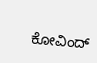ಕೋವಿಂದ್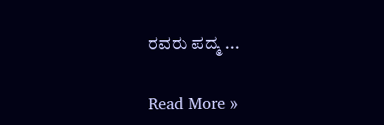ರವರು ಪದ್ಮ ...

Read More »